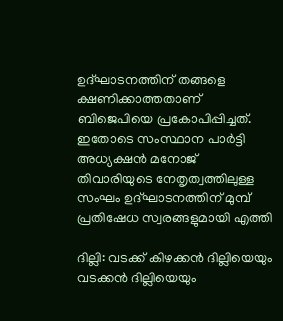ഉദ്ഘാടനത്തിന് തങ്ങളെ ക്ഷണിക്കാത്തതാണ് ബിജെപിയെ പ്രകോപിപ്പിച്ചത്. ഇതോടെ സംസ്ഥാന പാര്‍ട്ടി അധ്യക്ഷന്‍ മനോജ് തിവാരിയുടെ നേതൃത്വത്തിലുള്ള സംഘം ഉദ്ഘാടനത്തിന് മുമ്പ് പ്രതിഷേധ സ്വരങ്ങളുമായി എത്തി

ദില്ലി: വടക്ക് കിഴക്കന്‍ ദില്ലിയെയും വടക്കന്‍ ദില്ലിയെയും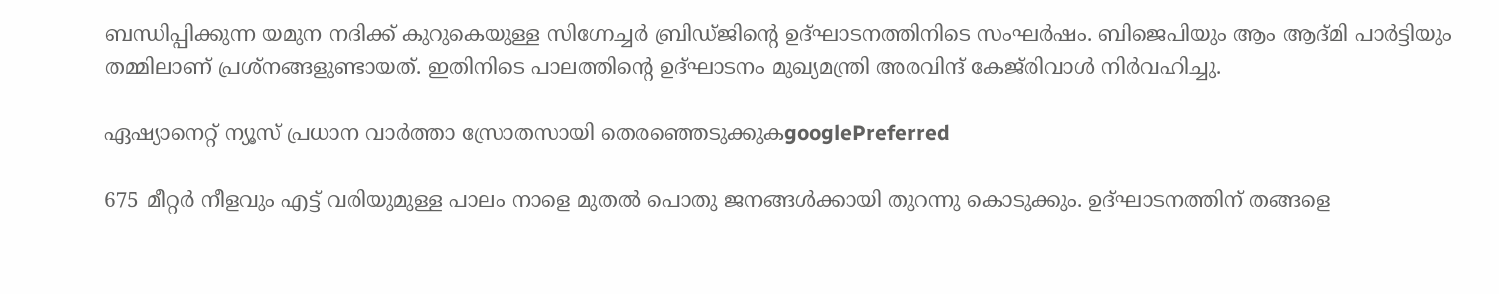ബന്ധിപ്പിക്കുന്ന യമുന നദിക്ക് കുറുകെയുള്ള സിഗ്നേച്ചര്‍ ബ്രിഡ്ജിന്‍റെ ഉദ്ഘാടനത്തിനിടെ സംഘര്‍ഷം. ബിജെപിയും ആം ആദ്മി പാര്‍ട്ടിയും തമ്മിലാണ് പ്രശ്നങ്ങളുണ്ടായത്. ഇതിനിടെ പാലത്തിന്‍റെ ഉദ്ഘാടനം മുഖ്യമന്ത്രി അരവിന്ദ് കേജ്‍രിവാള്‍ നിര്‍വഹിച്ചു.

ഏഷ്യാനെറ്റ് ന്യൂസ് പ്രധാന വാർത്താ സ്രോതസായി തെരഞ്ഞെടുക്കുകgooglePreferred

675 മീറ്റര്‍ നീളവും എട്ട് വരിയുമുള്ള പാലം നാളെ മുതല്‍ പൊതു ജനങ്ങള്‍ക്കായി തുറന്നു കൊടുക്കും. ഉദ്ഘാടനത്തിന് തങ്ങളെ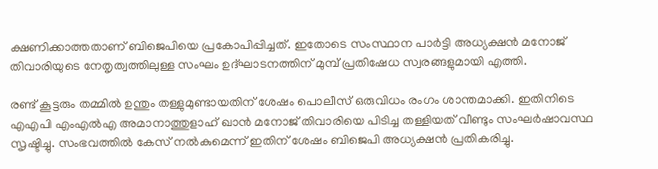ക്ഷണിക്കാത്തതാണ് ബിജെപിയെ പ്രകോപിപ്പിച്ചത്. ഇതോടെ സംസ്ഥാന പാര്‍ട്ടി അധ്യക്ഷന്‍ മനോജ് തിവാരിയുടെ നേതൃത്വത്തിലുള്ള സംഘം ഉദ്ഘാടനത്തിന് മുമ്പ് പ്രതിഷേധ സ്വരങ്ങളുമായി എത്തി.

രണ്ട് കൂട്ടരും തമ്മില്‍ ഉന്തും തള്ളുമുണ്ടായതിന് ശേഷം പൊലീസ് ഒരുവിധം രംഗം ശാന്തമാക്കി. ഇതിനിടെ എഎപി എംഎല്‍എ അമാനാത്തുളാഹ് ഖാന്‍ മനോജ് തിവാരിയെ പിടിച്ച തള്ളിയത് വീണ്ടും സംഘര്‍ഷാവസ്ഥ സൃഷ്ടിച്ചു. സംഭവത്തില്‍ കേസ് നല്‍കുമെന്ന് ഇതിന് ശേഷം ബിജെപി അധ്യക്ഷന്‍ പ്രതികരിച്ചു.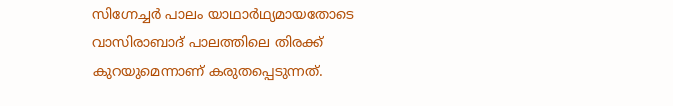സിഗ്നേച്ചര്‍ പാലം യാഥാര്‍ഥ്യമായതോടെ വാസിരാബാദ് പാലത്തിലെ തിരക്ക് കുറയുമെന്നാണ് കരുതപ്പെടുന്നത്.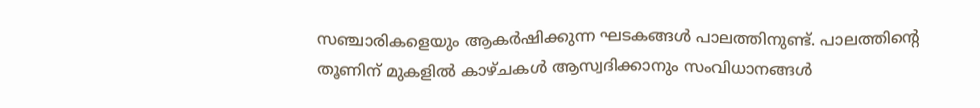സഞ്ചാരികളെയും ആകര്‍ഷിക്കുന്ന ഘടകങ്ങള്‍ പാലത്തിനുണ്ട്. പാലത്തിന്‍റെ തൂണിന് മുകളില്‍ കാഴ്ചകള്‍ ആസ്വദിക്കാനും സംവിധാനങ്ങള്‍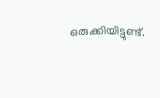ഒരുക്കിയിട്ടുണ്ട്.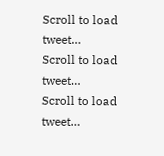Scroll to load tweet…
Scroll to load tweet…
Scroll to load tweet…